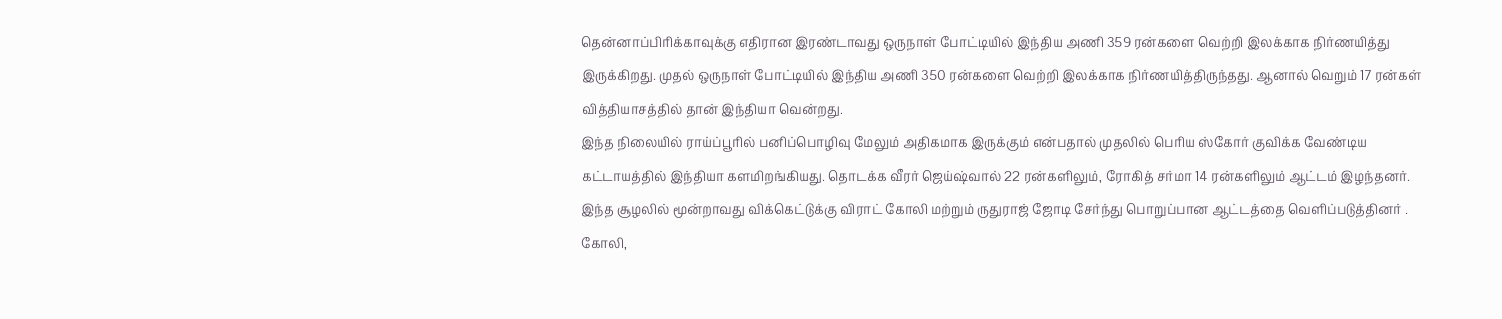தென்னாப்பிரிக்காவுக்கு எதிரான இரண்டாவது ஒருநாள் போட்டியில் இந்திய அணி 359 ரன்களை வெற்றி இலக்காக நிர்ணயித்து இருக்கிறது. முதல் ஒருநாள் போட்டியில் இந்திய அணி 350 ரன்களை வெற்றி இலக்காக நிர்ணயித்திருந்தது. ஆனால் வெறும் 17 ரன்கள் வித்தியாசத்தில் தான் இந்தியா வென்றது.
இந்த நிலையில் ராய்ப்பூரில் பனிப்பொழிவு மேலும் அதிகமாக இருக்கும் என்பதால் முதலில் பெரிய ஸ்கோர் குவிக்க வேண்டிய கட்டாயத்தில் இந்தியா களமிறங்கியது. தொடக்க வீரர் ஜெய்ஷ்வால் 22 ரன்களிலும், ரோகித் சர்மா 14 ரன்களிலும் ஆட்டம் இழந்தனர். இந்த சூழலில் மூன்றாவது விக்கெட்டுக்கு விராட் கோலி மற்றும் ருதுராஜ் ஜோடி சேர்ந்து பொறுப்பான ஆட்டத்தை வெளிப்படுத்தினர் .
கோலி,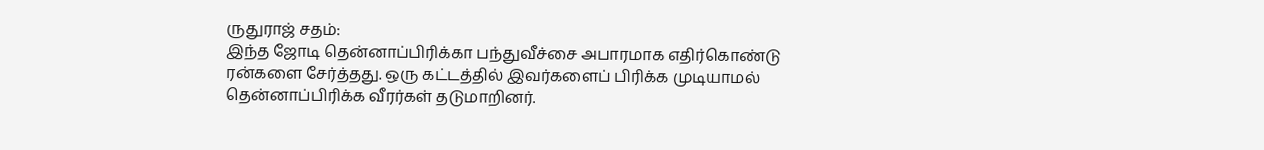ருதுராஜ் சதம்:
இந்த ஜோடி தென்னாப்பிரிக்கா பந்துவீச்சை அபாரமாக எதிர்கொண்டு ரன்களை சேர்த்தது. ஒரு கட்டத்தில் இவர்களைப் பிரிக்க முடியாமல் தென்னாப்பிரிக்க வீரர்கள் தடுமாறினர்.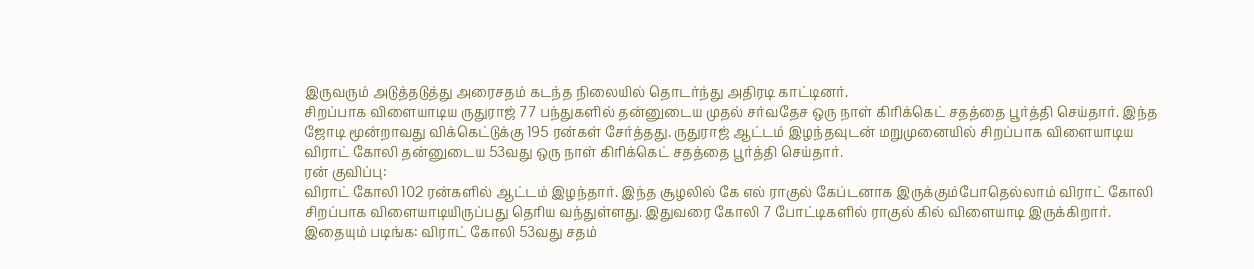இருவரும் அடுத்தடுத்து அரைசதம் கடந்த நிலையில் தொடர்ந்து அதிரடி காட்டினர்.
சிறப்பாக விளையாடிய ருதுராஜ் 77 பந்துகளில் தன்னுடைய முதல் சர்வதேச ஒரு நாள் கிரிக்கெட் சதத்தை பூர்த்தி செய்தார். இந்த ஜோடி மூன்றாவது விக்கெட்டுக்கு 195 ரன்கள் சேர்த்தது. ருதுராஜ் ஆட்டம் இழந்தவுடன் மறுமுனையில் சிறப்பாக விளையாடிய விராட் கோலி தன்னுடைய 53வது ஒரு நாள் கிரிக்கெட் சதத்தை பூர்த்தி செய்தார்.
ரன் குவிப்பு:
விராட் கோலி 102 ரன்களில் ஆட்டம் இழந்தார். இந்த சூழலில் கே எல் ராகுல் கேப்டனாக இருக்கும்போதெல்லாம் விராட் கோலி சிறப்பாக விளையாடியிருப்பது தெரிய வந்துள்ளது. இதுவரை கோலி 7 போட்டிகளில் ராகுல் கில் விளையாடி இருக்கிறார்.
இதையும் படிங்க: விராட் கோலி 53வது சதம்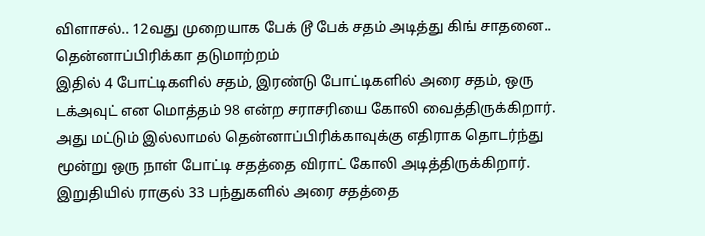விளாசல்.. 12வது முறையாக பேக் டூ பேக் சதம் அடித்து கிங் சாதனை.. தென்னாப்பிரிக்கா தடுமாற்றம்
இதில் 4 போட்டிகளில் சதம், இரண்டு போட்டிகளில் அரை சதம், ஒரு டக்அவுட் என மொத்தம் 98 என்ற சராசரியை கோலி வைத்திருக்கிறார். அது மட்டும் இல்லாமல் தென்னாப்பிரிக்காவுக்கு எதிராக தொடர்ந்து மூன்று ஒரு நாள் போட்டி சதத்தை விராட் கோலி அடித்திருக்கிறார். இறுதியில் ராகுல் 33 பந்துகளில் அரை சதத்தை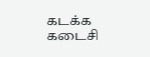கடக்க கடைசி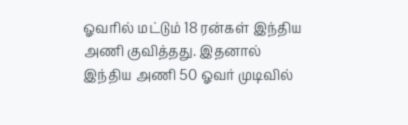ஓவரில் மட்டும் 18 ரன்கள் இந்திய அணி குவித்தது. இதனால்
இந்திய அணி 50 ஓவர் முடிவில்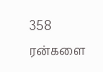358 ரன்களை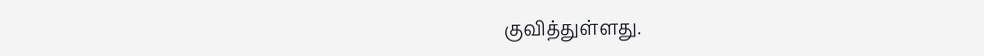குவித்துள்ளது.